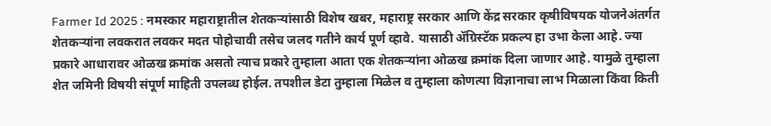Farmer Id 2025 : नमस्कार महाराष्ट्रातील शेतकऱ्यांसाठी विशेष खबर, महाराष्ट्र सरकार आणि केंद्र सरकार कृषीविषयक योजनेअंतर्गत शेतकऱ्यांना लवकरात लवकर मदत पोहोचावी तसेच जलद गतीने कार्य पूर्ण व्हावे. यासाठी ॲग्रिस्टॅक प्रकल्प हा उभा केला आहे. ज्या प्रकारे आधारावर ओळख क्रमांक असतो त्याच प्रकारे तुम्हाला आता एक शेतकऱ्यांना ओळख क्रमांक दिला जाणार आहे. यामुळे तुम्हाला शेत जमिनी विषयी संपूर्ण माहिती उपलब्ध होईल. तपशील डेटा तुम्हाला मिळेल व तुम्हाला कोणत्या विज्ञानाचा लाभ मिळाला किंवा किती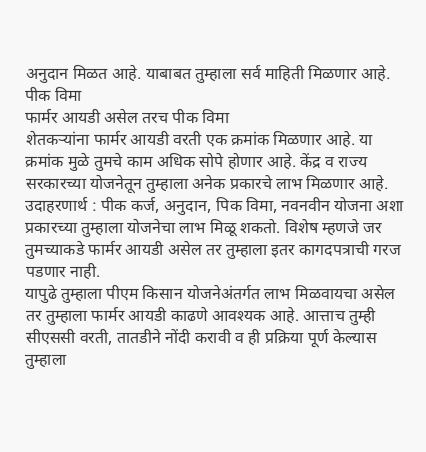अनुदान मिळत आहे. याबाबत तुम्हाला सर्व माहिती मिळणार आहे. पीक विमा
फार्मर आयडी असेल तरच पीक विमा
शेतकऱ्यांना फार्मर आयडी वरती एक क्रमांक मिळणार आहे. या क्रमांक मुळे तुमचे काम अधिक सोपे होणार आहे. केंद्र व राज्य सरकारच्या योजनेतून तुम्हाला अनेक प्रकारचे लाभ मिळणार आहे. उदाहरणार्थ : पीक कर्ज, अनुदान, पिक विमा, नवनवीन योजना अशा प्रकारच्या तुम्हाला योजनेचा लाभ मिळू शकतो. विशेष म्हणजे जर तुमच्याकडे फार्मर आयडी असेल तर तुम्हाला इतर कागदपत्राची गरज पडणार नाही.
यापुढे तुम्हाला पीएम किसान योजनेअंतर्गत लाभ मिळवायचा असेल तर तुम्हाला फार्मर आयडी काढणे आवश्यक आहे. आत्ताच तुम्ही सीएससी वरती, तातडीने नोंदी करावी व ही प्रक्रिया पूर्ण केल्यास तुम्हाला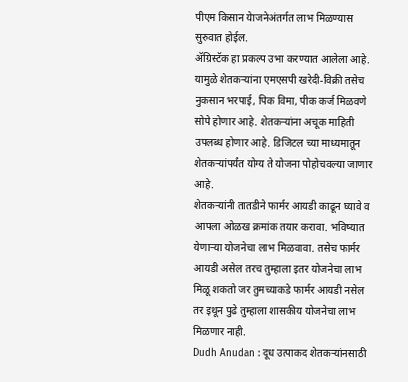पीएम किसान येाजनेअंतर्गत लाभ मिळण्यास सुरुवात होईल.
ॲग्रिस्टॅक हा प्रकल्प उभा करण्यात आलेला आहे. यामुळे शेतकऱ्यांना एमएसपी खरेदी-विक्री तसेच नुकसान भरपाई, पिक विमा, पीक कर्ज मिळवणे सोपे होणार आहे. शेतकऱ्यांना अचूक माहिती उपलब्ध होणार आहे. डिजिटल च्या माध्यमातून शेतकऱ्यांपर्यंत योग्य ते योजना पोहोचवल्या जाणार आहे.
शेतकऱ्यांनी तातडीने फार्मर आयडी काढून घ्यावे व आपला ओळख क्रमांक तयार करावा. भविष्यात येणाऱ्या योजनेचा लाभ मिळवावा. तसेच फार्मर आयडी असेल तरच तुम्हाला इतर योजनेचा लाभ मिळू शकतो जर तुमच्याकडे फार्मर आयडी नसेल तर इथून पुढे तुम्हाला शासकीय योजनेचा लाभ मिळणार नाही.
Dudh Anudan : दूध उत्पाकद शेतकऱ्यांनसाठी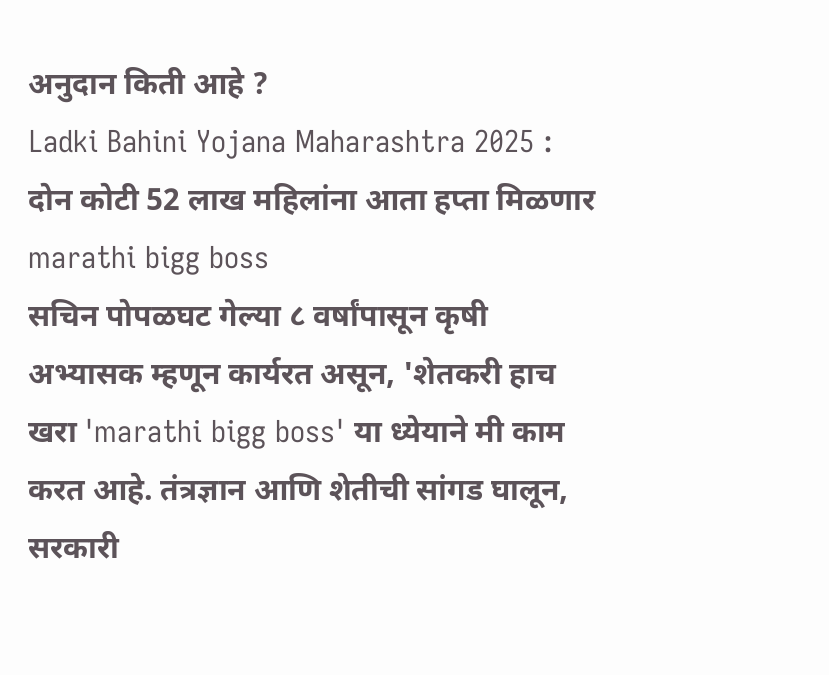अनुदान किती आहे ?
Ladki Bahini Yojana Maharashtra 2025 : दोन कोटी 52 लाख महिलांना आता हप्ता मिळणार
marathi bigg boss
सचिन पोपळघट गेल्या ८ वर्षांपासून कृषी अभ्यासक म्हणून कार्यरत असून, 'शेतकरी हाच खरा 'marathi bigg boss' या ध्येयाने मी काम करत आहे. तंत्रज्ञान आणि शेतीची सांगड घालून, सरकारी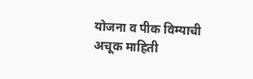योजना व पीक विम्याची अचूक माहिती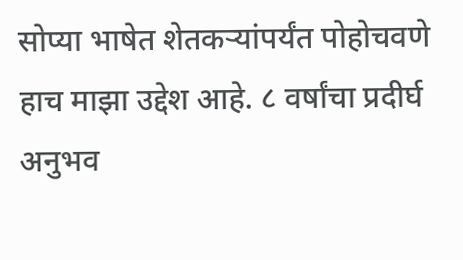सोप्या भाषेत शेतकऱ्यांपर्यंत पोहोचवणे हाच माझा उद्देश आहे. ८ वर्षांचा प्रदीर्घ अनुभव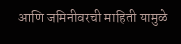आणि जमिनीवरची माहिती यामुळे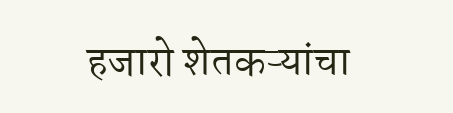हजारो शेतकऱ्यांचा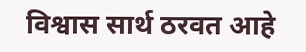विश्वास सार्थ ठरवत आहे